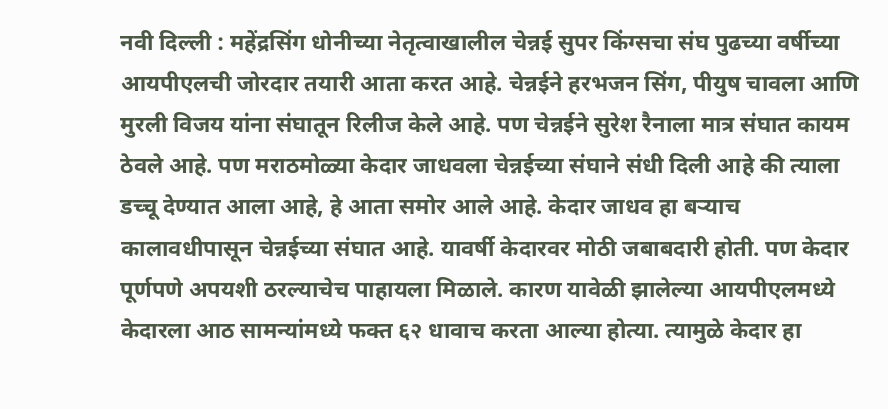नवी दिल्ली : महेंद्रसिंग धोनीच्या नेतृत्वाखालील चेन्नई सुपर किंग्सचा संघ पुढच्या वर्षीच्या आयपीएलची जोरदार तयारी आता करत आहे. चेन्नईने हरभजन सिंग, पीयुष चावला आणि मुरली विजय यांना संघातून रिलीज केले आहे. पण चेन्नईने सुरेश रैनाला मात्र संघात कायम ठेवले आहे. पण मराठमोळ्या केदार जाधवला चेन्नईच्या संघाने संधी दिली आहे की त्याला डच्चू देण्यात आला आहे, हे आता समोर आले आहे. केदार जाधव हा बऱ्याच कालावधीपासून चेन्नईच्या संघात आहे. यावर्षी केदारवर मोठी जबाबदारी होती. पण केदार पूर्णपणे अपयशी ठरल्याचेच पाहायला मिळाले. कारण यावेळी झालेल्या आयपीएलमध्ये केदारला आठ सामन्यांमध्ये फक्त ६२ धावाच करता आल्या होत्या. त्यामुळे केदार हा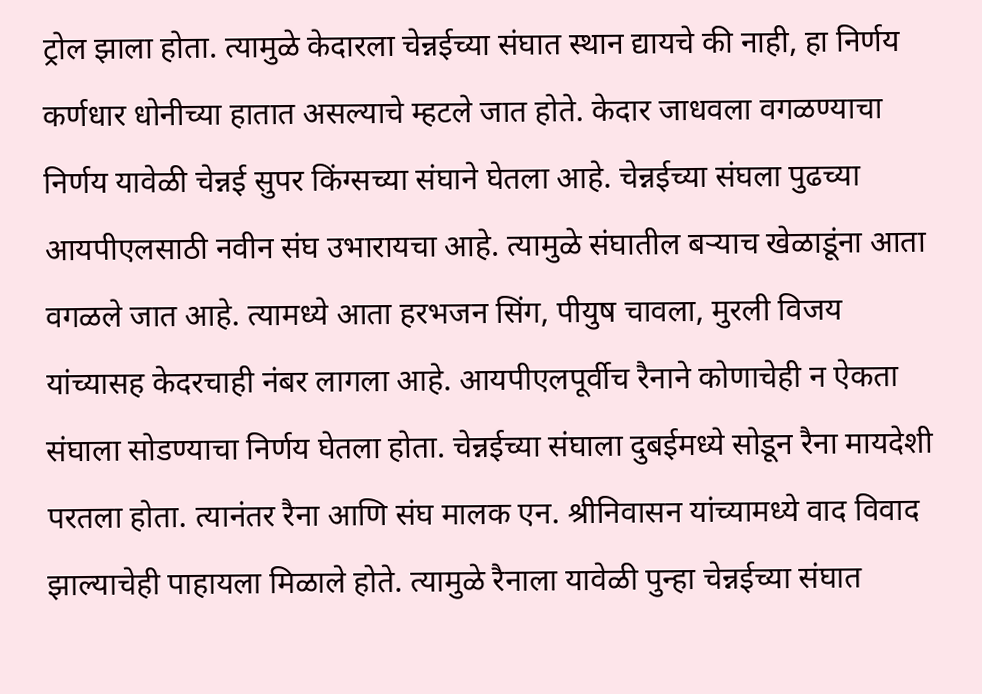ट्रोल झाला होता. त्यामुळे केदारला चेन्नईच्या संघात स्थान द्यायचे की नाही, हा निर्णय कर्णधार धोनीच्या हातात असल्याचे म्हटले जात होते. केदार जाधवला वगळण्याचा निर्णय यावेळी चेन्नई सुपर किंग्सच्या संघाने घेतला आहे. चेन्नईच्या संघला पुढच्या आयपीएलसाठी नवीन संघ उभारायचा आहे. त्यामुळे संघातील बऱ्याच खेळाडूंना आता वगळले जात आहे. त्यामध्ये आता हरभजन सिंग, पीयुष चावला, मुरली विजय यांच्यासह केदरचाही नंबर लागला आहे. आयपीएलपूर्वीच रैनाने कोणाचेही न ऐकता संघाला सोडण्याचा निर्णय घेतला होता. चेन्नईच्या संघाला दुबईमध्ये सोडून रैना मायदेशी परतला होता. त्यानंतर रैना आणि संघ मालक एन. श्रीनिवासन यांच्यामध्ये वाद विवाद झाल्याचेही पाहायला मिळाले होते. त्यामुळे रैनाला यावेळी पुन्हा चेन्नईच्या संघात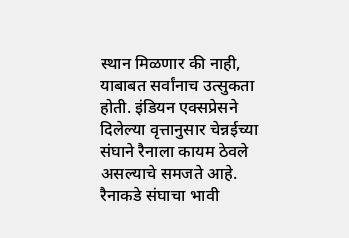स्थान मिळणार की नाही, याबाबत सर्वांनाच उत्सुकता होती. इंडियन एक्सप्रेसने दिलेल्या वृत्तानुसार चेन्नईच्या संघाने रैनाला कायम ठेवले असल्याचे समजते आहे. रैनाकडे संघाचा भावी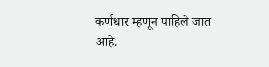कर्णधार म्हणून पाहिले जात आहे.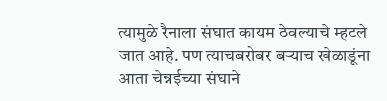त्यामुळे रैनाला संघात कायम ठेवल्याचे म्हटले जात आहे. पण त्याचबरोबर बऱ्याच खेळाडूंना आता चेन्नईच्या संघाने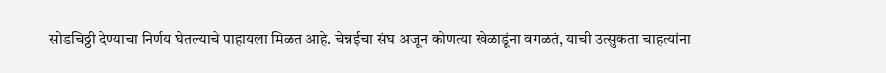सोडचिठ्ठी देण्याचा निर्णय घेतल्याचे पाहायला मिळत आहे. चेन्नईचा संघ अजून कोणत्या खेळाडूंना वगळतं, याची उत्सुकता चाहत्यांना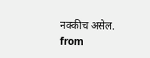नक्कीच असेल.
from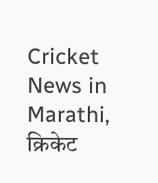Cricket News in Marathi, क्रिकेट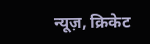न्यूज़, क्रिकेट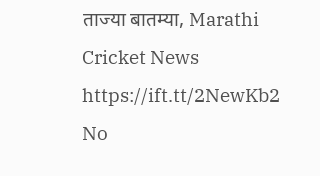ताज्या बातम्या, Marathi Cricket News https://ift.tt/2NewKb2
No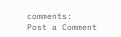comments:
Post a Comment